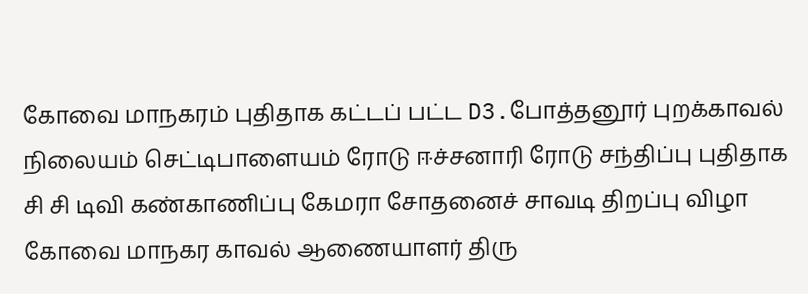கோவை மாநகரம் புதிதாக கட்டப் பட்ட D3.போத்தனூர் புறக்காவல் நிலையம் செட்டிபாளையம் ரோடு ஈச்சனாரி ரோடு சந்திப்பு புதிதாக சி சி டிவி கண்காணிப்பு கேமரா சோதனைச் சாவடி திறப்பு விழா
கோவை மாநகர காவல் ஆணையாளர் திரு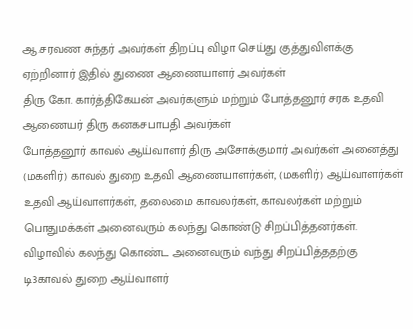ஆ.சரவண சுந்தர் அவர்கள் திறப்பு விழா செய்து குத்துவிளக்கு ஏற்றினார் இதில் துணை ஆணையாளர் அவர்கள்
திரு கோ. கார்த்திகேயன் அவர்களும் மற்றும் போத்தனூர் சரக உதவி ஆணையர் திரு கனகசபாபதி அவர்கள்
போத்தனூர் காவல் ஆய்வாளர் திரு அசோக்குமார் அவர்கள் அனைத்து (மகளிர்) காவல் துறை உதவி ஆணையாளர்கள், (மகளிர்) ஆய்வாளர்கள் உதவி ஆய்வாளர்கள், தலைமை காவலர்கள், காவலர்கள் மற்றும் பொதுமக்கள் அனைவரும் கலந்து கொண்டு சிறப்பித்தனர்கள்.
விழாவில் கலந்து கொண்ட அனைவரும் வந்து சிறப்பித்ததற்கு டி3காவல் துறை ஆய்வாளர்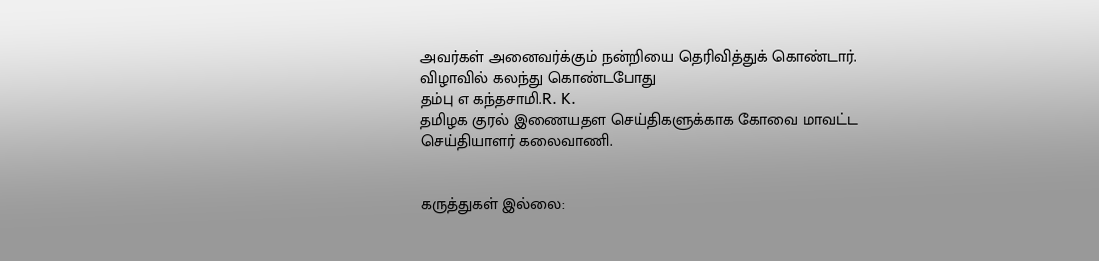அவர்கள் அனைவர்க்கும் நன்றியை தெரிவித்துக் கொண்டார்.
விழாவில் கலந்து கொண்டபோது
தம்பு எ கந்தசாமி.R. K.
தமிழக குரல் இணையதள செய்திகளுக்காக கோவை மாவட்ட செய்தியாளர் கலைவாணி.


கருத்துகள் இல்லை: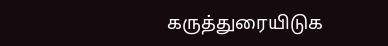கருத்துரையிடுக